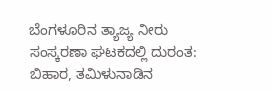ಬೆಂಗಳೂರಿನ ತ್ಯಾಜ್ಯ ನೀರು ಸಂಸ್ಕರಣಾ ಘಟಕದಲ್ಲಿ ದುರಂತ: ಬಿಹಾರ, ತಮಿಳುನಾಡಿನ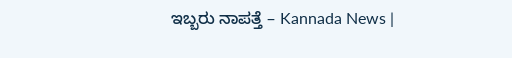ಇಬ್ಬರು ನಾಪತ್ತೆ – Kannada News |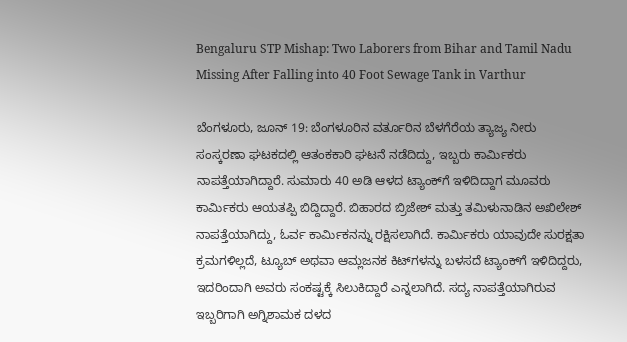Bengaluru STP Mishap: Two Laborers from Bihar and Tamil Nadu Missing After Falling into 40 Foot Sewage Tank in Varthur

ಬೆಂಗಳೂರು, ಜೂನ್ 19: ಬೆಂಗಳೂರಿನ ವರ್ತೂರಿನ ಬೆಳಗೆರೆಯ ತ್ಯಾಜ್ಯ ನೀರು ಸಂಸ್ಕರಣಾ ಘಟಕದಲ್ಲಿ ಆತಂಕಕಾರಿ ಘಟನೆ ನಡೆದಿದ್ದು, ಇಬ್ಬರು ಕಾರ್ಮಿಕರು ನಾಪತ್ತೆಯಾಗಿದ್ದಾರೆ. ಸುಮಾರು 40 ಅಡಿ ಆಳದ ಟ್ಯಾಂಕ್‌ಗೆ ಇಳಿದಿದ್ದಾಗ ಮೂವರು ಕಾರ್ಮಿಕರು ಆಯತಪ್ಪಿ ಬಿದ್ದಿದ್ದಾರೆ. ಬಿಹಾರದ ಬ್ರಿಜೇಶ್ ಮತ್ತು ತಮಿಳುನಾಡಿನ ಅಖಿಲೇಶ್ ನಾಪತ್ತೆಯಾಗಿದ್ದು, ಓರ್ವ ಕಾರ್ಮಿಕನನ್ನು ರಕ್ಷಿಸಲಾಗಿದೆ. ಕಾರ್ಮಿಕರು ಯಾವುದೇ ಸುರಕ್ಷತಾ ಕ್ರಮಗಳಿಲ್ಲದೆ, ಟ್ಯೂಬ್ ಅಥವಾ ಆಮ್ಲಜನಕ ಕಿಟ್‌ಗಳನ್ನು ಬಳಸದೆ ಟ್ಯಾಂಕ್‌ಗೆ ಇಳಿದಿದ್ದರು, ಇದರಿಂದಾಗಿ ಅವರು ಸಂಕಷ್ಟಕ್ಕೆ ಸಿಲುಕಿದ್ದಾರೆ ಎನ್ನಲಾಗಿದೆ. ಸದ್ಯ ನಾಪತ್ತೆಯಾಗಿರುವ ಇಬ್ಬರಿಗಾಗಿ ಅಗ್ನಿಶಾಮಕ ದಳದ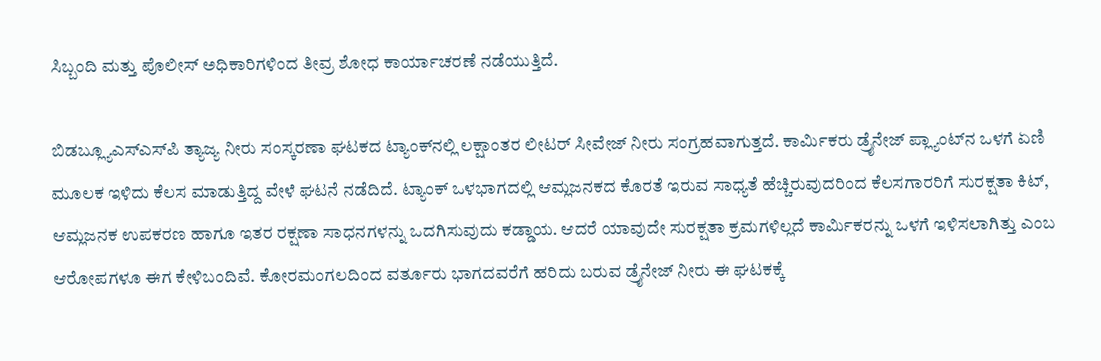ಸಿಬ್ಬಂದಿ ಮತ್ತು ಪೊಲೀಸ್ ಅಧಿಕಾರಿಗಳಿಂದ ತೀವ್ರ ಶೋಧ ಕಾರ್ಯಾಚರಣೆ ನಡೆಯುತ್ತಿದೆ.

ಬಿಡಬ್ಲ್ಯೂಎಸ್ಎಸ್‌ಪಿ ತ್ಯಾಜ್ಯ ನೀರು ಸಂಸ್ಕರಣಾ ಘಟಕದ ಟ್ಯಾಂಕ್‌ನಲ್ಲಿ ಲಕ್ಷಾಂತರ ಲೀಟರ್ ಸೀವೇಜ್ ನೀರು ಸಂಗ್ರಹವಾಗುತ್ತದೆ. ಕಾರ್ಮಿಕರು ಡ್ರೈನೇಜ್ ಪ್ಲ್ಯಾಂಟ್‌ನ ಒಳಗೆ ಏಣಿ ಮೂಲಕ ಇಳಿದು ಕೆಲಸ ಮಾಡುತ್ತಿದ್ದ ವೇಳೆ ಘಟನೆ ನಡೆದಿದೆ. ಟ್ಯಾಂಕ್ ಒಳಭಾಗದಲ್ಲಿ ಆಮ್ಲಜನಕದ ಕೊರತೆ ಇರುವ ಸಾಧ್ಯತೆ ಹೆಚ್ಚಿರುವುದರಿಂದ ಕೆಲಸಗಾರರಿಗೆ ಸುರಕ್ಷತಾ ಕಿಟ್, ಆಮ್ಲಜನಕ ಉಪಕರಣ ಹಾಗೂ ಇತರ ರಕ್ಷಣಾ ಸಾಧನಗಳನ್ನು ಒದಗಿಸುವುದು ಕಡ್ಡಾಯ. ಆದರೆ ಯಾವುದೇ ಸುರಕ್ಷತಾ ಕ್ರಮಗಳಿಲ್ಲದೆ ಕಾರ್ಮಿಕರನ್ನು ಒಳಗೆ ಇಳಿಸಲಾಗಿತ್ತು ಎಂಬ ಆರೋಪಗಳೂ ಈಗ ಕೇಳಿಬಂದಿವೆ. ಕೋರಮಂಗಲದಿಂದ ವರ್ತೂರು ಭಾಗದವರೆಗೆ ಹರಿದು ಬರುವ ಡ್ರೈನೇಜ್ ನೀರು ಈ ಘಟಕಕ್ಕೆ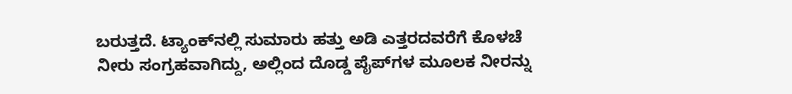ಬರುತ್ತದೆ. ಟ್ಯಾಂಕ್‌ನಲ್ಲಿ ಸುಮಾರು ಹತ್ತು ಅಡಿ ಎತ್ತರದವರೆಗೆ ಕೊಳಚೆ ನೀರು ಸಂಗ್ರಹವಾಗಿದ್ದು, ಅಲ್ಲಿಂದ ದೊಡ್ಡ ಪೈಪ್‌ಗಳ ಮೂಲಕ ನೀರನ್ನು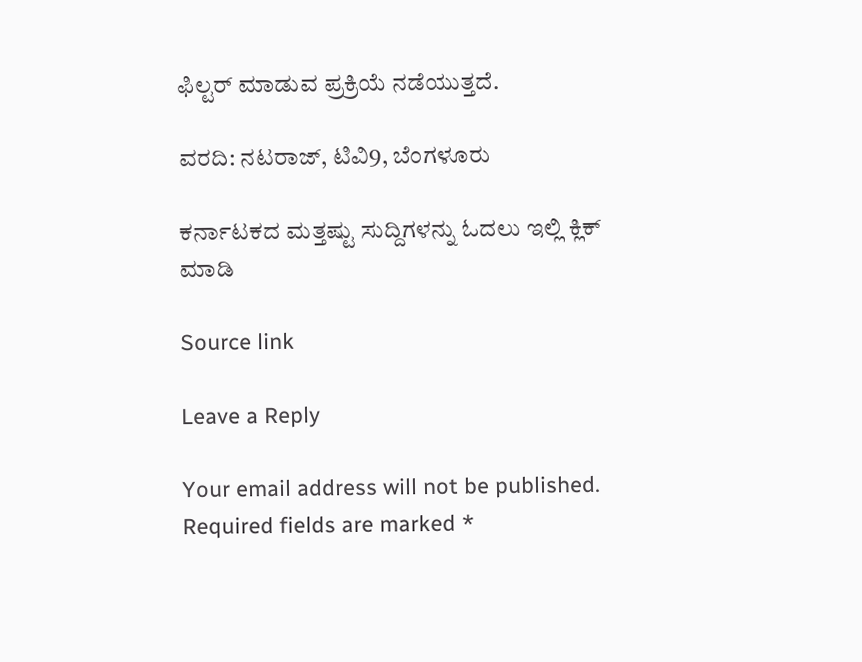ಫಿಲ್ಟರ್ ಮಾಡುವ ಪ್ರಕ್ರಿಯೆ ನಡೆಯುತ್ತದೆ.

ವರದಿ: ನಟರಾಜ್, ಟಿವಿ9, ಬೆಂಗಳೂರು

ಕರ್ನಾಟಕದ ಮತ್ತಷ್ಟು ಸುದ್ದಿಗಳನ್ನು ಓದಲು ಇಲ್ಲಿ ಕ್ಲಿಕ್ ಮಾಡಿ

Source link

Leave a Reply

Your email address will not be published. Required fields are marked *